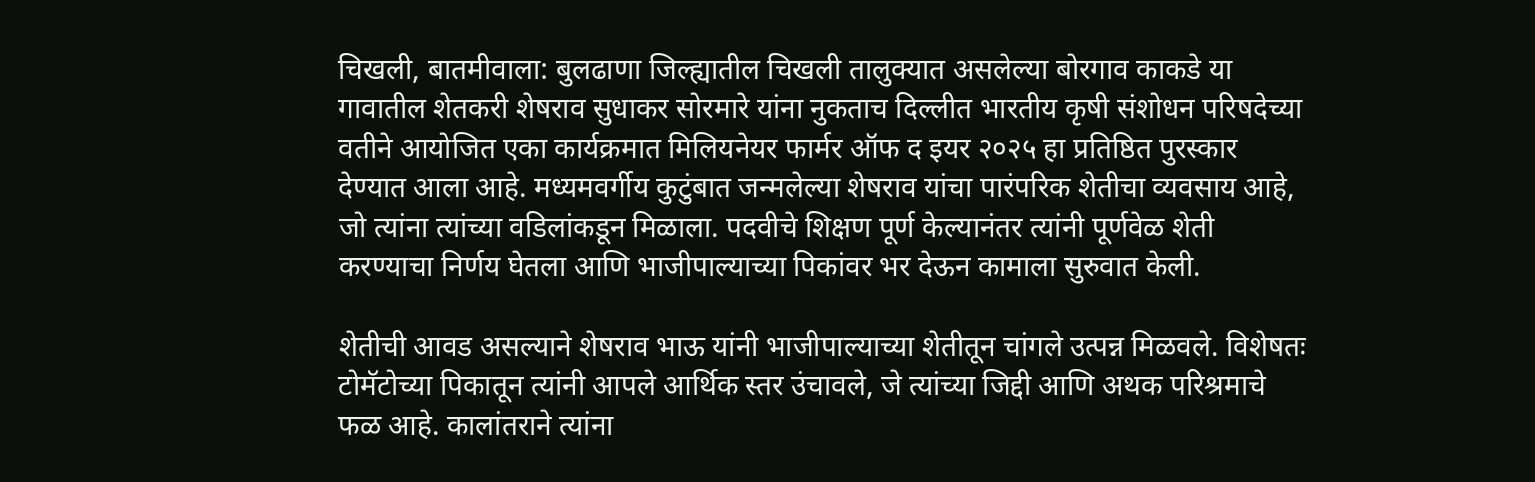चिखली, बातमीवाला: बुलढाणा जिल्ह्यातील चिखली तालुक्यात असलेल्या बोरगाव काकडे या गावातील शेतकरी शेषराव सुधाकर सोरमारे यांना नुकताच दिल्लीत भारतीय कृषी संशोधन परिषदेच्या वतीने आयोजित एका कार्यक्रमात मिलियनेयर फार्मर ऑफ द इयर २०२५ हा प्रतिष्ठित पुरस्कार देण्यात आला आहे. मध्यमवर्गीय कुटुंबात जन्मलेल्या शेषराव यांचा पारंपरिक शेतीचा व्यवसाय आहे, जो त्यांना त्यांच्या वडिलांकडून मिळाला. पदवीचे शिक्षण पूर्ण केल्यानंतर त्यांनी पूर्णवेळ शेती करण्याचा निर्णय घेतला आणि भाजीपाल्याच्या पिकांवर भर देऊन कामाला सुरुवात केली.

शेतीची आवड असल्याने शेषराव भाऊ यांनी भाजीपाल्याच्या शेतीतून चांगले उत्पन्न मिळवले. विशेषतः टोमॅटोच्या पिकातून त्यांनी आपले आर्थिक स्तर उंचावले, जे त्यांच्या जिद्दी आणि अथक परिश्रमाचे फळ आहे. कालांतराने त्यांना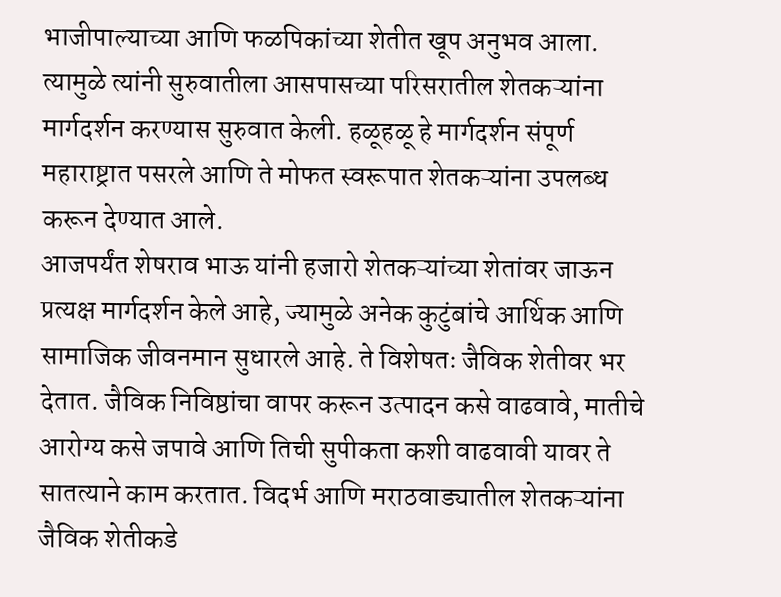भाजीपाल्याच्या आणि फळपिकांच्या शेतीत खूप अनुभव आला. त्यामुळे त्यांनी सुरुवातीला आसपासच्या परिसरातील शेतकऱ्यांना मार्गदर्शन करण्यास सुरुवात केली. हळूहळू हे मार्गदर्शन संपूर्ण महाराष्ट्रात पसरले आणि ते मोफत स्वरूपात शेतकऱ्यांना उपलब्ध करून देण्यात आले.
आजपर्यंत शेषराव भाऊ यांनी हजारो शेतकऱ्यांच्या शेतांवर जाऊन प्रत्यक्ष मार्गदर्शन केले आहे, ज्यामुळे अनेक कुटुंबांचे आर्थिक आणि सामाजिक जीवनमान सुधारले आहे. ते विशेषतः जैविक शेतीवर भर देतात. जैविक निविष्ठांचा वापर करून उत्पादन कसे वाढवावे, मातीचे आरोग्य कसे जपावे आणि तिची सुपीकता कशी वाढवावी यावर ते सातत्याने काम करतात. विदर्भ आणि मराठवाड्यातील शेतकऱ्यांना जैविक शेतीकडे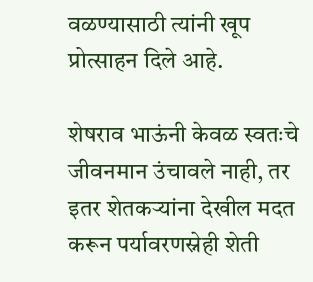वळण्यासाठी त्यांनी खूप प्रोत्साहन दिले आहे.

शेषराव भाऊंनी केवळ स्वतःचे जीवनमान उंचावले नाही, तर इतर शेतकऱ्यांना देखील मदत करून पर्यावरणस्नेही शेती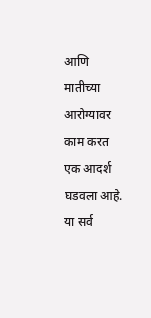आणि मातीच्या आरोग्यावर काम करत एक आदर्श घडवला आहे. या सर्व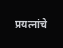प्रयत्नांचे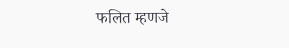फलित म्हणजे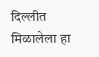दिल्लीत मिळालेला हा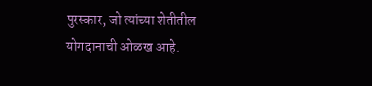पुरस्कार, जो त्यांच्या शेतीतील योगदानाची ओळख आहे.